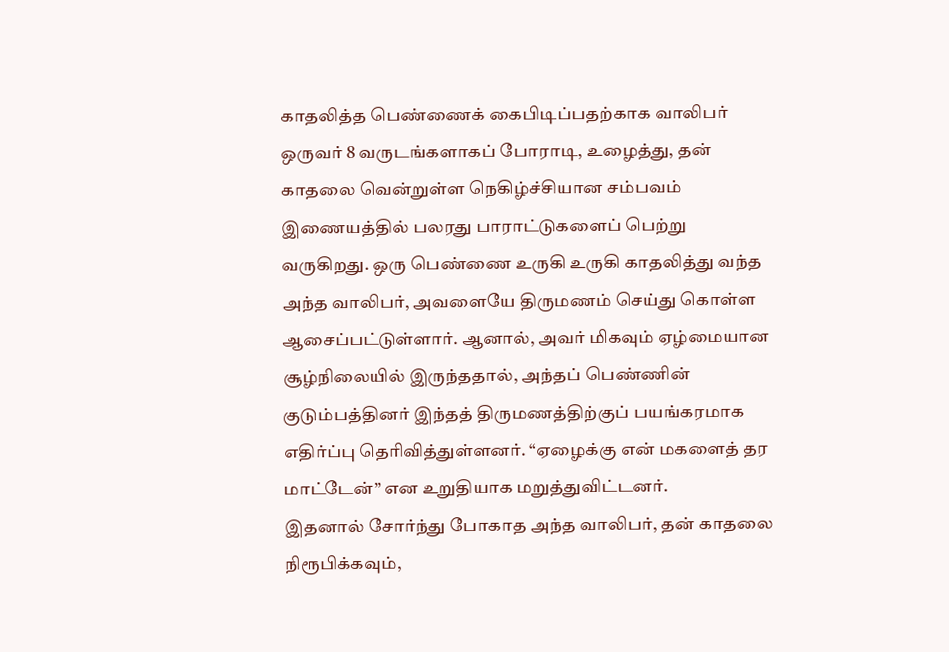காதலித்த பெண்ணைக் கைபிடிப்பதற்காக வாலிபர் ஒருவர் 8 வருடங்களாகப் போராடி, உழைத்து, தன் காதலை வென்றுள்ள நெகிழ்ச்சியான சம்பவம் இணையத்தில் பலரது பாராட்டுகளைப் பெற்று வருகிறது. ஒரு பெண்ணை உருகி உருகி காதலித்து வந்த அந்த வாலிபர், அவளையே திருமணம் செய்து கொள்ள ஆசைப்பட்டுள்ளார். ஆனால், அவர் மிகவும் ஏழ்மையான சூழ்நிலையில் இருந்ததால், அந்தப் பெண்ணின் குடும்பத்தினர் இந்தத் திருமணத்திற்குப் பயங்கரமாக எதிர்ப்பு தெரிவித்துள்ளனர். “ஏழைக்கு என் மகளைத் தர மாட்டேன்” என உறுதியாக மறுத்துவிட்டனர்.
இதனால் சோர்ந்து போகாத அந்த வாலிபர், தன் காதலை நிரூபிக்கவும்,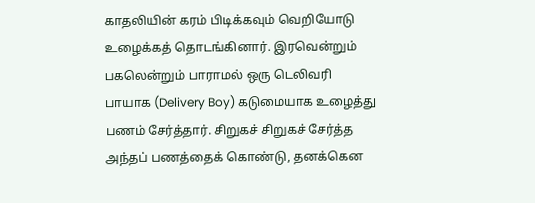காதலியின் கரம் பிடிக்கவும் வெறியோடு உழைக்கத் தொடங்கினார். இரவென்றும் பகலென்றும் பாராமல் ஒரு டெலிவரி பாயாக (Delivery Boy) கடுமையாக உழைத்து பணம் சேர்த்தார். சிறுகச் சிறுகச் சேர்த்த அந்தப் பணத்தைக் கொண்டு, தனக்கென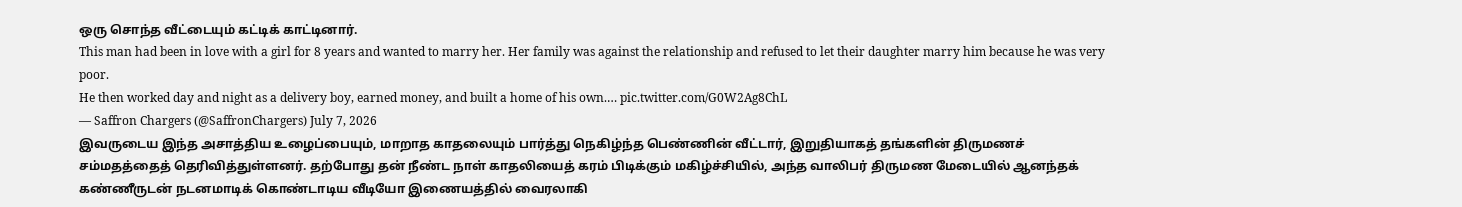ஒரு சொந்த வீட்டையும் கட்டிக் காட்டினார்.
This man had been in love with a girl for 8 years and wanted to marry her. Her family was against the relationship and refused to let their daughter marry him because he was very poor.
He then worked day and night as a delivery boy, earned money, and built a home of his own.… pic.twitter.com/G0W2Ag8ChL
— Saffron Chargers (@SaffronChargers) July 7, 2026
இவருடைய இந்த அசாத்திய உழைப்பையும், மாறாத காதலையும் பார்த்து நெகிழ்ந்த பெண்ணின் வீட்டார், இறுதியாகத் தங்களின் திருமணச் சம்மதத்தைத் தெரிவித்துள்ளனர். தற்போது தன் நீண்ட நாள் காதலியைத் கரம் பிடிக்கும் மகிழ்ச்சியில், அந்த வாலிபர் திருமண மேடையில் ஆனந்தக் கண்ணீருடன் நடனமாடிக் கொண்டாடிய வீடியோ இணையத்தில் வைரலாகி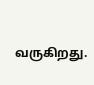வருகிறது.